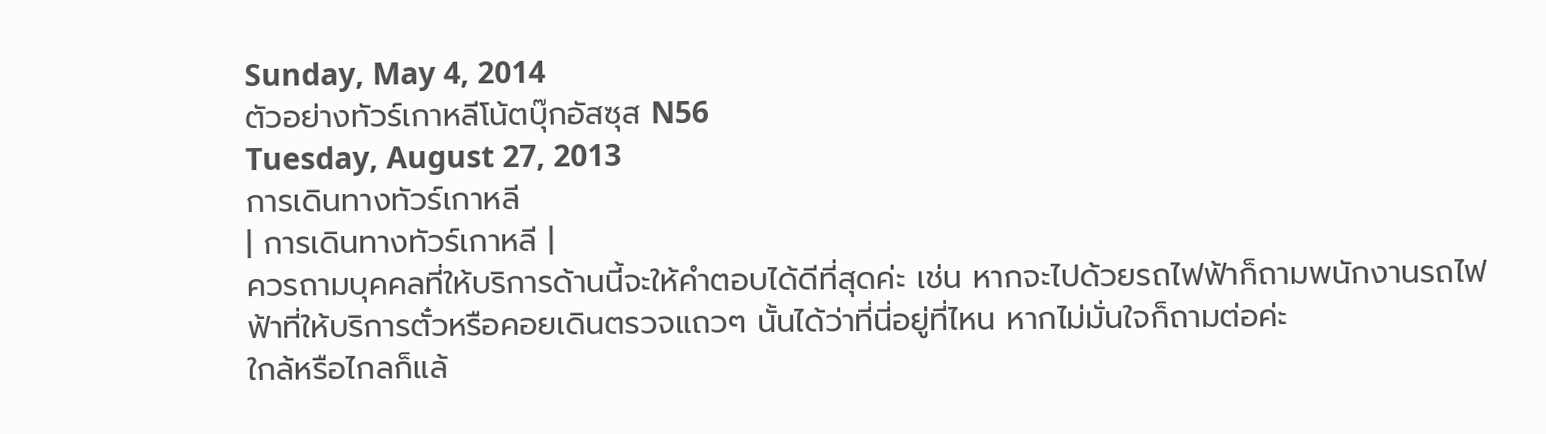Sunday, May 4, 2014
ตัวอย่างทัวร์เกาหลีโน้ตบุ๊กอัสซุส N56
Tuesday, August 27, 2013
การเดินทางทัวร์เกาหลี
| การเดินทางทัวร์เกาหลี |
ควรถามบุคคลที่ให้บริการด้านนี้จะให้คำตอบได้ดีที่สุดค่ะ เช่น หากจะไปด้วยรถไฟฟ้าก็ถามพนักงานรถไฟฟ้าที่ให้บริการตั๋วหรือคอยเดินตรวจแถวๆ นั้นได้ว่าที่นี่อยู่ที่ไหน หากไม่มั่นใจก็ถามต่อค่ะ
ใกล้หรือไกลก็แล้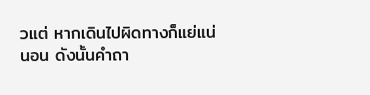วแต่ หากเดินไปผิดทางก็แย่แน่นอน ดังนั้นคำถา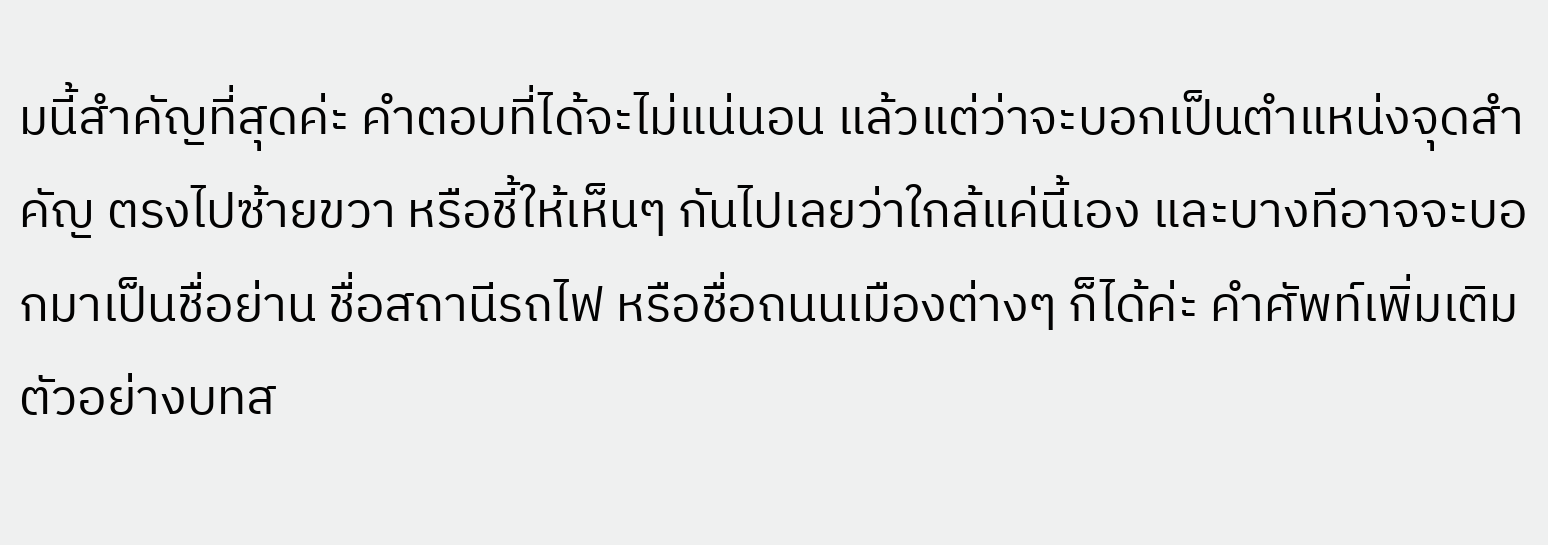มนี้สำคัญที่สุดค่ะ คำตอบที่ได้จะไม่แน่นอน แล้วแต่ว่าจะบอกเป็นตำแหน่งจุดสำคัญ ตรงไปซ้ายขวา หรือชี้ให้เห็นๆ กันไปเลยว่าใกล้แค่นี้เอง และบางทีอาจจะบอกมาเป็นชื่อย่าน ชื่อสถานีรถไฟ หรือชื่อถนนเมืองต่างๆ ก็ได้ค่ะ คำศัพท์เพิ่มเติม
ตัวอย่างบทส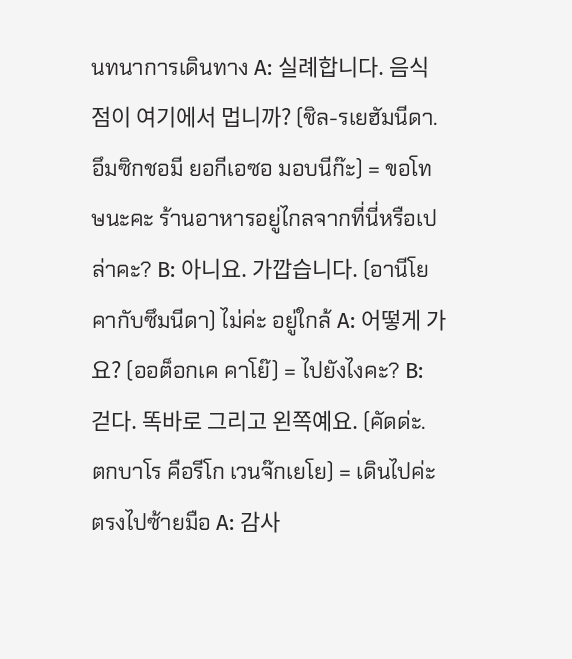นทนาการเดินทาง A: 실례합니다. 음식점이 여기에서 멉니까? (ชิล-รเยฮัมนีดา. อึมซิกชอมี ยอกีเอซอ มอบนีก๊ะ) = ขอโทษนะคะ ร้านอาหารอยู่ไกลจากที่นี่หรือเปล่าคะ? B: 아니요. 가깝습니다. (อานีโย คากับซึมนีดา) ไม่ค่ะ อยู่ใกล้ A: 어떻게 가요? (ออต็อกเค คาโย๊) = ไปยังไงคะ? B: 걷다. 똑바로 그리고 왼쪽예요. (คัดด่ะ. ตกบาโร คือรีโก เวนจ๊กเยโย) = เดินไปค่ะ ตรงไปซ้ายมือ A: 감사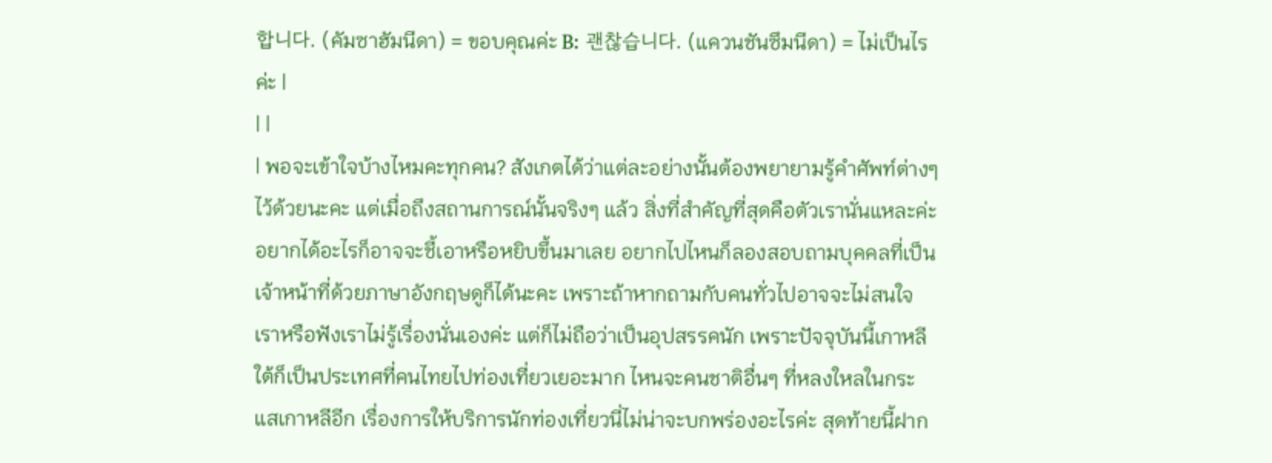합니다. (คัมซาฮัมนีดา) = ขอบคุณค่ะ B: 괜찮습니다. (แควนชันซึมนีดา) = ไม่เป็นไรค่ะ |
| |
| พอจะเข้าใจบ้างไหมคะทุกคน? สังเกตได้ว่าแต่ละอย่างนั้นต้องพยายามรู้คำศัพท์ต่างๆ ไว้ด้วยนะคะ แต่เมื่อถึงสถานการณ์นั้นจริงๆ แล้ว สิ่งที่สำคัญที่สุดคือตัวเรานั่นแหละค่ะ อยากได้อะไรก็อาจจะชี้เอาหรือหยิบขึ้นมาเลย อยากไปไหนก็ลองสอบถามบุคคลที่เป็นเจ้าหน้าที่ด้วยภาษาอังกฤษดูก็ได้นะคะ เพราะถ้าหากถามกับคนทั่วไปอาจจะไม่สนใจเราหรือฟังเราไม่รู้เรื่องนั่นเองค่ะ แต่ก็ไม่ถือว่าเป็นอุปสรรคนัก เพราะปัจจุบันนี้เกาหลีใต้ก็เป็นประเทศที่คนไทยไปท่องเที่ยวเยอะมาก ไหนจะคนชาติอื่นๆ ที่หลงใหลในกระแสเกาหลีอีก เรื่องการให้บริการนักท่องเที่ยวนี่ไม่น่าจะบกพร่องอะไรค่ะ สุดท้ายนี้ฝาก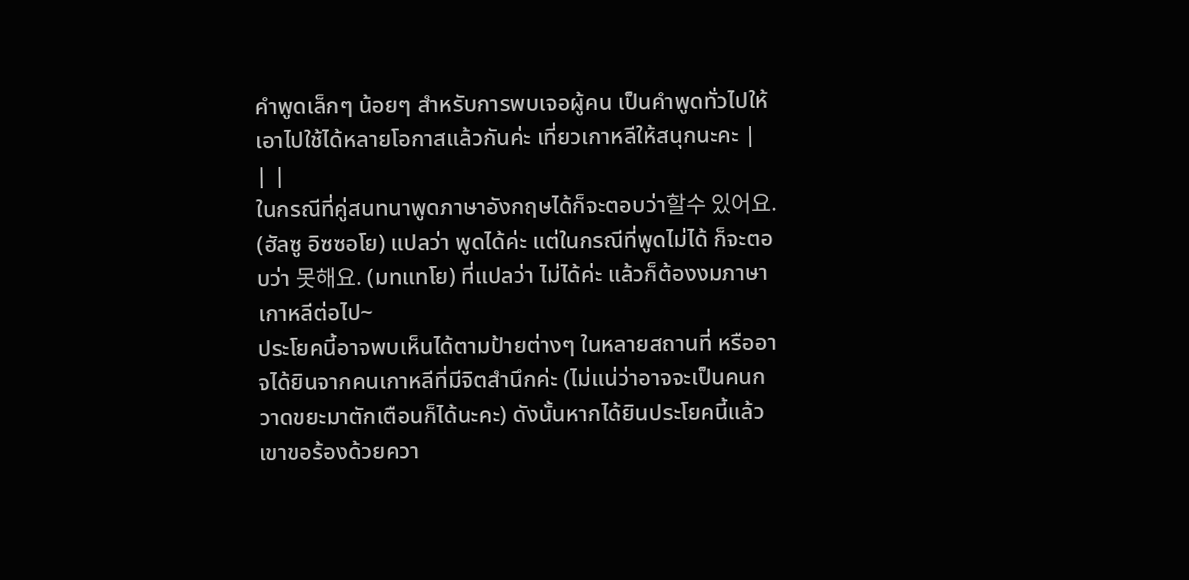คำพูดเล็กๆ น้อยๆ สำหรับการพบเจอผู้คน เป็นคำพูดทั่วไปให้เอาไปใช้ได้หลายโอกาสแล้วกันค่ะ เที่ยวเกาหลีให้สนุกนะคะ |
| |
ในกรณีที่คู่สนทนาพูดภาษาอังกฤษได้ก็จะตอบว่า할수 있어요. (ฮัลซู อิซซอโย) แปลว่า พูดได้ค่ะ แต่ในกรณีที่พูดไม่ได้ ก็จะตอบว่า 못해요. (มทแทโย) ที่แปลว่า ไม่ได้ค่ะ แล้วก็ต้องงมภาษาเกาหลีต่อไป~
ประโยคนี้อาจพบเห็นได้ตามป้ายต่างๆ ในหลายสถานที่ หรืออาจได้ยินจากคนเกาหลีที่มีจิตสำนึกค่ะ (ไม่แน่ว่าอาจจะเป็นคนกวาดขยะมาตักเตือนก็ได้นะคะ) ดังนั้นหากได้ยินประโยคนี้แล้ว เขาขอร้องด้วยควา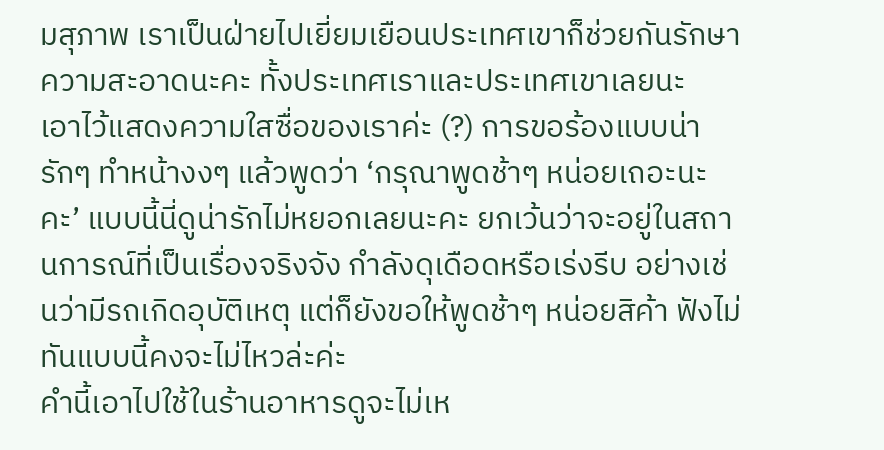มสุภาพ เราเป็นฝ่ายไปเยี่ยมเยือนประเทศเขาก็ช่วยกันรักษาความสะอาดนะคะ ทั้งประเทศเราและประเทศเขาเลยนะ
เอาไว้แสดงความใสซื่อของเราค่ะ (?) การขอร้องแบบน่ารักๆ ทำหน้างงๆ แล้วพูดว่า ‘กรุณาพูดช้าๆ หน่อยเถอะนะคะ’ แบบนี้นี่ดูน่ารักไม่หยอกเลยนะคะ ยกเว้นว่าจะอยู่ในสถานการณ์ที่เป็นเรื่องจริงจัง กำลังดุเดือดหรือเร่งรีบ อย่างเช่นว่ามีรถเกิดอุบัติเหตุ แต่ก็ยังขอให้พูดช้าๆ หน่อยสิค้า ฟังไม่ทันแบบนี้คงจะไม่ไหวล่ะค่ะ
คำนี้เอาไปใช้ในร้านอาหารดูจะไม่เห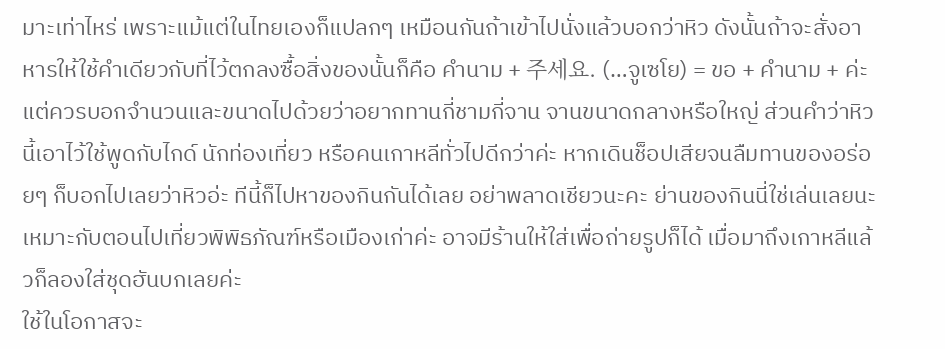มาะเท่าไหร่ เพราะแม้แต่ในไทยเองก็แปลกๆ เหมือนกันถ้าเข้าไปนั่งแล้วบอกว่าหิว ดังนั้นถ้าจะสั่งอาหารให้ใช้คำเดียวกับที่ไว้ตกลงซื้อสิ่งของนั้นก็คือ คำนาม + 주세요. (…จูเซโย) = ขอ + คำนาม + ค่ะ แต่ควรบอกจำนวนและขนาดไปด้วยว่าอยากทานกี่ชามกี่จาน จานขนาดกลางหรือใหญ่ ส่วนคำว่าหิวนี้เอาไว้ใช้พูดกับไกด์ นักท่องเที่ยว หรือคนเกาหลีทั่วไปดีกว่าค่ะ หากเดินช็อปเสียจนลืมทานของอร่อยๆ ก็บอกไปเลยว่าหิวอ่ะ ทีนี้ก็ไปหาของกินกันได้เลย อย่าพลาดเชียวนะคะ ย่านของกินนี่ใช่เล่นเลยนะ
เหมาะกับตอนไปเที่ยวพิพิธภัณฑ์หรือเมืองเก่าค่ะ อาจมีร้านให้ใส่เพื่อถ่ายรูปก็ได้ เมื่อมาถึงเกาหลีแล้วก็ลองใส่ชุดฮันบกเลยค่ะ
ใช้ในโอกาสจะ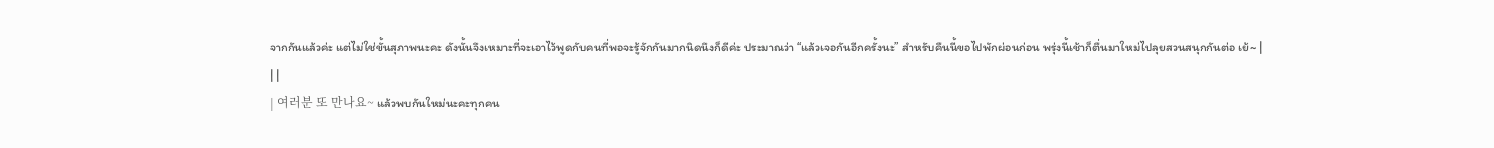จากกันแล้วค่ะ แต่ไม่ใช่ขั้นสุภาพนะคะ ดังนั้นจึงเหมาะที่จะเอาไว้พูดกับคนที่พอจะรู้จักกันมากนิดนึงก็ดีค่ะ ประมาณว่า “แล้วเจอกันอีกครั้งนะ” สำหรับคืนนี้ขอไปพักผ่อนก่อน พรุ่งนี้เช้าก็ตื่นมาใหม่ไปลุยสวนสนุกกันต่อ เย้~ |
| |
| 여러분 또 만나요~ แล้วพบกันใหม่นะคะทุกคน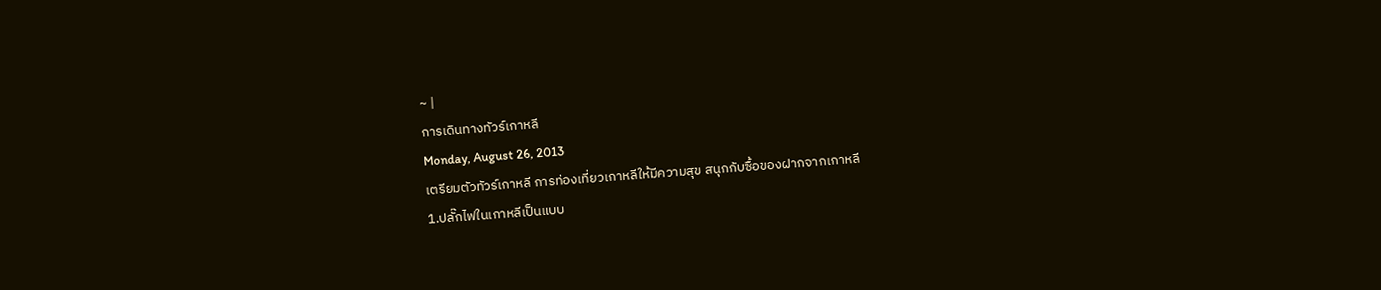~ |
การเดินทางทัวร์เกาหลี
Monday, August 26, 2013
เตรียมตัวทัวร์เกาหลี การท่องเที่ยวเกาหลีให้มีความสุข สนุกกับซื้อของฝากจากเกาหลี
1.ปลั๊กไฟในเกาหลีเป็นแบบ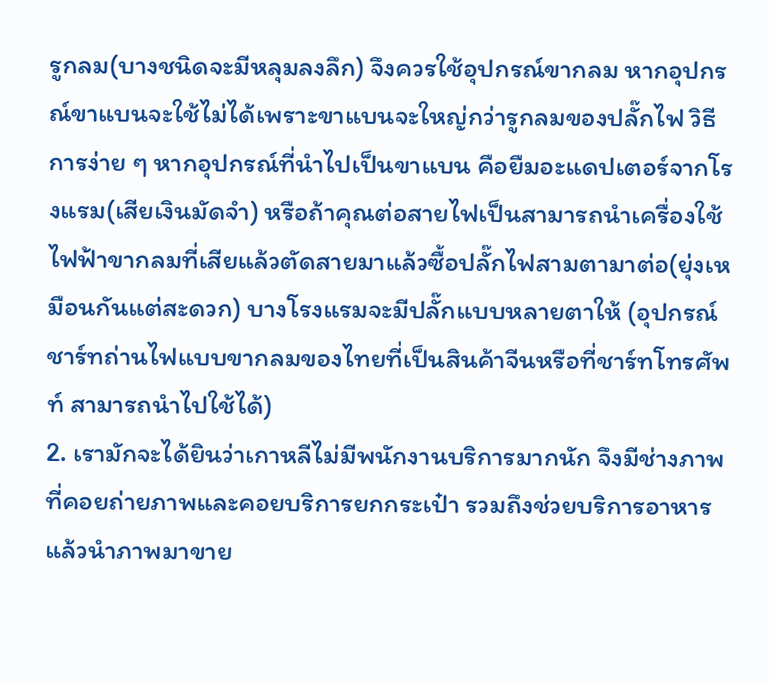รูกลม(บางชนิดจะมีหลุมลงลึก) จึงควรใช้อุปกรณ์ขากลม หากอุปกรณ์ขาแบนจะใช้ไม่ได้เพราะขาแบนจะใหญ่กว่ารูกลมของปลั๊กไฟ วิธีการง่าย ๆ หากอุปกรณ์ที่นำไปเป็นขาแบน คือยืมอะแดปเตอร์จากโรงแรม(เสียเงินมัดจำ) หรือถ้าคุณต่อสายไฟเป็นสามารถนำเครื่องใช้ไฟฟ้าขากลมที่เสียแล้วตัดสายมาแล้วซื้อปลั๊กไฟสามตามาต่อ(ยุ่งเหมือนกันแต่สะดวก) บางโรงแรมจะมีปลั๊กแบบหลายตาให้ (อุปกรณ์ชาร์ทถ่านไฟแบบขากลมของไทยที่เป็นสินค้าจีนหรือที่ชาร์ทโทรศัพท์ สามารถนำไปใช้ได้)
2. เรามักจะได้ยินว่าเกาหลีไม่มีพนักงานบริการมากนัก จึงมีช่างภาพที่คอยถ่ายภาพและคอยบริการยกกระเป๋า รวมถึงช่วยบริการอาหาร แล้วนำภาพมาขาย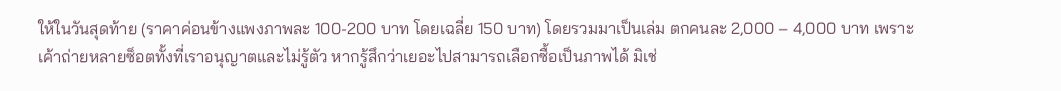ให้ในวันสุดท้าย (ราคาค่อนข้างแพงภาพละ 100-200 บาท โดยเฉลี่ย 150 บาท) โดยรวมมาเป็นเล่ม ตกคนละ 2,000 – 4,000 บาท เพราะเค้าถ่ายหลายซ็อตทั้งที่เราอนุญาตและไม่รู้ตัว หากรู้สึกว่าเยอะไปสามารถเลือกซื้อเป็นภาพได้ มิเช่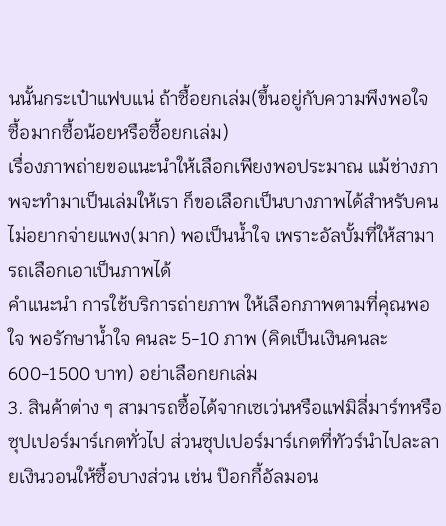นนั้นกระเป๋าแฟบแน่ ถ้าซื้อยกเล่ม(ขึ้นอยู่กับความพึงพอใจ ซื้อมากซื้อน้อยหรือซื้อยกเล่ม)
เรื่องภาพถ่ายขอแนะนำให้เลือกเพียงพอประมาณ แม้ช่างภาพจะทำมาเป็นเล่มให้เรา ก็ขอเลือกเป็นบางภาพได้สำหรับคนไม่อยากจ่ายแพง(มาก) พอเป็นน้ำใจ เพราะอัลบั้มที่ให้สามารถเลือกเอาเป็นภาพได้
คำแนะนำ การใช้บริการถ่ายภาพ ให้เลือกภาพตามที่คุณพอใจ พอรักษาน้ำใจ คนละ 5-10 ภาพ (คิดเป็นเงินคนละ 600-1500 บาท) อย่าเลือกยกเล่ม
3. สินค้าต่าง ๆ สามารถซื้อได้จากเซเว่นหรือแฟมิลี่มาร์ทหรือซุปเปอร์มาร์เกตทั่วไป ส่วนซุปเปอร์มาร์เกตที่ทัวร์นำไปละลายเงินวอนให้ซื้อบางส่วน เช่น ป๊อกกี้อัลมอน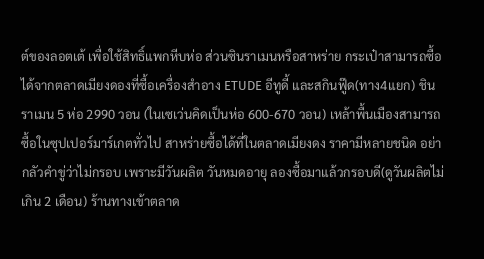ต์ของลอตเต้ เพื่อใช้สิทธิ์แพกหีบห่อ ส่วนซินราเมนหรือสาหร่าย กระเป๋าสามารถซื้อได้จากตลาดเมียงดองที่ซื้อเครื่องสำอาง ETUDE อีทูดี้ และสกินฟู๊ด(ทาง4แยก) ชินราเมน 5 ห่อ 2990 วอน (ในเซเว่นคิดเป็นห่อ 600-670 วอน) เหล้าพื้นเมืองสามารถซื้อในซุปเปอร์มาร์เกตทั่วไป สาหร่ายซื้อได้ที่ในตลาดเมียงดง ราคามีหลายชนิด อย่ากลัวคำขู่ว่าไม่กรอบ เพราะมีวันผลิต วันหมดอายุ ลองซื้อมาแล้วกรอบดี(ดูวันผลิตไม่เกิน 2 เดือน) ร้านทางเข้าตลาด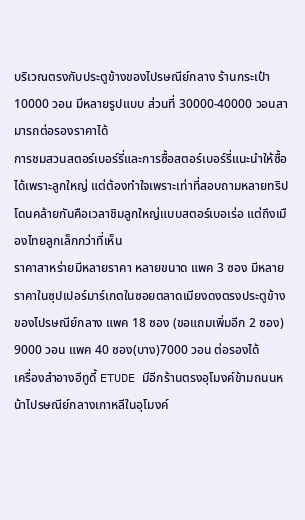บริเวณตรงกับประตูข้างของไปรษณีย์กลาง ร้านกระเป๋า 10000 วอน มีหลายรูปแบบ ส่วนที่ 30000-40000 วอนสามารถต่อรองราคาได้
การชมสวนสตอร์เบอร์รี่และการซื้อสตอร์เบอร์รี่แนะนำให้ซื้อได้เพราะลูกใหญ่ แต่ต้องทำใจเพราะเท่าที่สอบถามหลายทริปโดนคล้ายกันคือเวลาชิมลูกใหญ่แบบสตอร์เบอเร่อ แต่ถึงเมืองไทยลูกเล็กกว่าที่เห็น
ราคาสาหร่ายมีหลายราคา หลายขนาด แพค 3 ซอง มีหลายราคาในซุปเปอร์มาร์เกตในซอยตลาดเมียงดงตรงประตูข้างของไปรษณีย์กลาง แพค 18 ซอง (ขอแถมเพิ่มอีก 2 ซอง) 9000 วอน แพค 40 ซอง(บาง)7000 วอน ต่อรองได้
เครื่องสำอางอีทูดี้ ETUDE มีอีกร้านตรงอุโมงค์ข้ามถนนหน้าไปรษณีย์กลางเกาหลีในอุโมงค์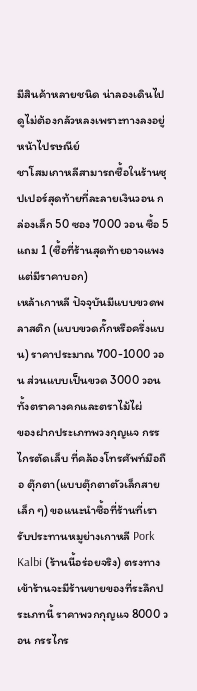มีสินค้าหลายชนิด น่าลองเดินไปดูไม่ต้องกลัวหลงเพราะทางลงอยู่หน้าไปรษณีย์
ชาโสมเกาหลีสามารถซื้อในร้านซุปเปอร์สุดท้ายที่ละลายเงินวอน กล่องเล็ก 50 ซอง 7000 วอน ซื้อ 5 แถม 1 (ซื้อที่ร้านสุดท้ายอาจแพง แต่มีราคาบอก)
เหล้าเกาหลี ปัจจุบันมีแบบขวดพลาสติก (แบบขวดกั๊กหรือครึ่งแบน) ราคาประมาณ 700-1000 วอน ส่วนแบบเป็นขวด 3000 วอน ทั้งตราคางคกและตราไม้ไผ่
ของฝากประเภทพวงกุญแจ กรรไกรตัดเล็บ ที่คล้องโทรศัพท์มือถือ ตุ๊กตา(แบบตุ๊กตาตัวเล็กสายเล็ก ๆ) ขอแนะนำซื้อที่ร้านที่เรารับประทานหมูย่างเกาหลี Pork Kalbi (ร้านนี้อร่อยจริง) ตรงทางเข้าร้านจะมีร้านขายของที่ระลึกประเภทนี้ ราคาพวกกุญแจ 8000 วอน กรรไกร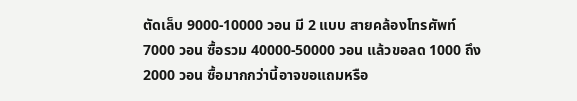ตัดเล็บ 9000-10000 วอน มี 2 แบบ สายคล้องโทรศัพท์ 7000 วอน ซื้อรวม 40000-50000 วอน แล้วขอลด 1000 ถึง 2000 วอน ซื้อมากกว่านี้อาจขอแถมหรือ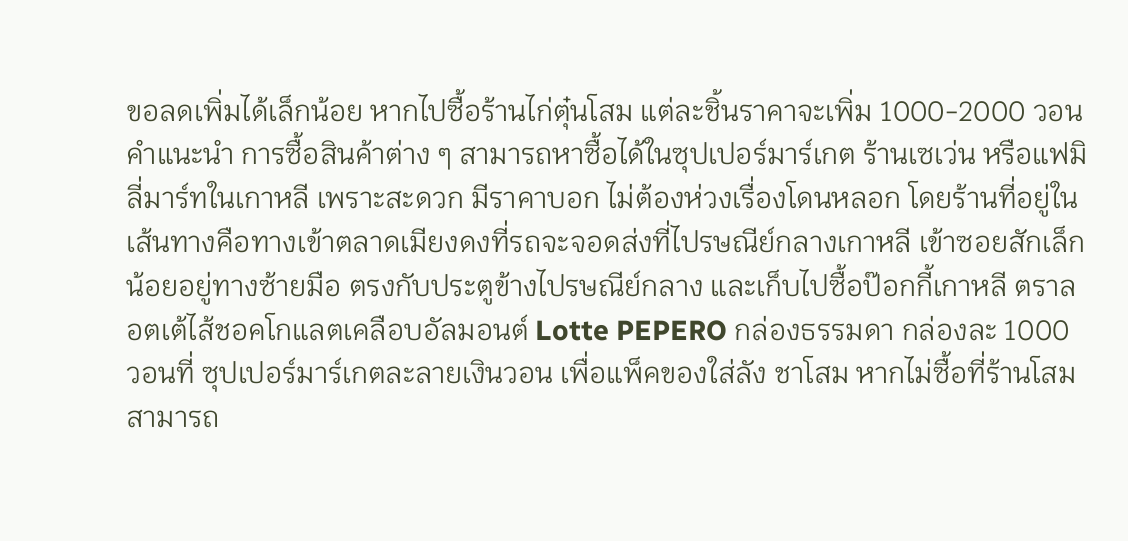ขอลดเพิ่มได้เล็กน้อย หากไปซื้อร้านไก่ตุ๋นโสม แต่ละชิ้นราคาจะเพิ่ม 1000-2000 วอน
คำแนะนำ การซื้อสินค้าต่าง ๆ สามารถหาซื้อได้ในซุปเปอร์มาร์เกต ร้านเซเว่น หรือแฟมิลี่มาร์ทในเกาหลี เพราะสะดวก มีราคาบอก ไม่ต้องห่วงเรื่องโดนหลอก โดยร้านที่อยู่ในเส้นทางคือทางเข้าตลาดเมียงดงที่รถจะจอดส่งที่ไปรษณีย์กลางเกาหลี เข้าซอยสักเล็กน้อยอยู่ทางซ้ายมือ ตรงกับประตูข้างไปรษณีย์กลาง และเก็บไปซื้อป๊อกกี้เกาหลี ตราลอตเต้ไส้ชอคโกแลตเคลือบอัลมอนต์ Lotte PEPERO กล่องธรรมดา กล่องละ 1000 วอนที่ ซุปเปอร์มาร์เกตละลายเงินวอน เพื่อแพ็คของใส่ลัง ชาโสม หากไม่ซื้อที่ร้านโสม สามารถ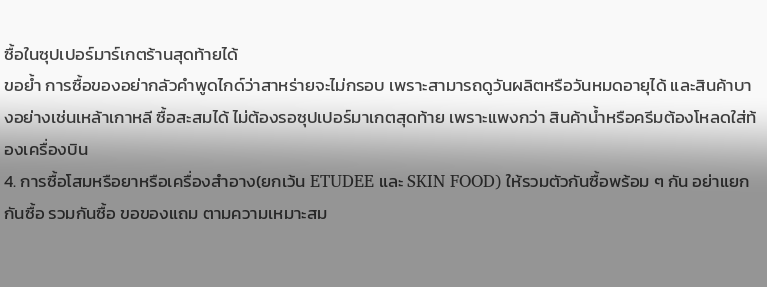ซื้อในซุปเปอร์มาร์เกตร้านสุดท้ายได้
ขอย้ำ การซื้อของอย่ากลัวคำพูดไกด์ว่าสาหร่ายจะไม่กรอบ เพราะสามารถดูวันผลิตหรือวันหมดอายุได้ และสินค้าบางอย่างเช่นเหล้าเกาหลี ซื้อสะสมได้ ไม่ต้องรอซุปเปอร์มาเกตสุดท้าย เพราะแพงกว่า สินค้าน้ำหรือครีมต้องโหลดใส่ท้องเครื่องบิน
4. การซื้อโสมหรือยาหรือเครื่องสำอาง(ยกเว้น ETUDEE และ SKIN FOOD) ให้รวมตัวกันซื้อพร้อม ๆ กัน อย่าแยกกันซื้อ รวมกันซื้อ ขอของแถม ตามความเหมาะสม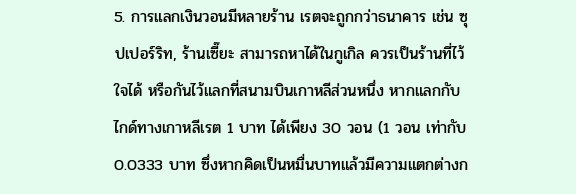5. การแลกเงินวอนมีหลายร้าน เรตจะถูกกว่าธนาคาร เช่น ซุปเปอร์ริท, ร้านเซี๊ยะ สามารถหาได้ในกูเกิล ควรเป็นร้านที่ไว้ใจได้ หรือกันไว้แลกที่สนามบินเกาหลีส่วนหนึ่ง หากแลกกับไกด์ทางเกาหลีเรต 1 บาท ได้เพียง 30 วอน (1 วอน เท่ากับ 0.0333 บาท ซึ่งหากคิดเป็นหมื่นบาทแล้วมีความแตกต่างก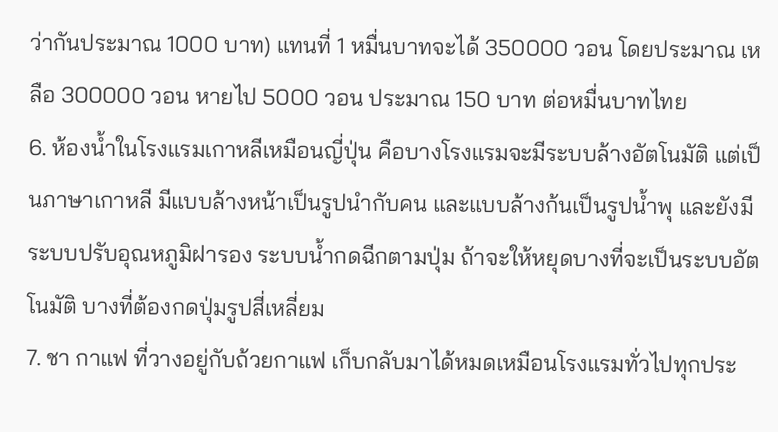ว่ากันประมาณ 1000 บาท) แทนที่ 1 หมื่นบาทจะได้ 350000 วอน โดยประมาณ เหลือ 300000 วอน หายไป 5000 วอน ประมาณ 150 บาท ต่อหมื่นบาทไทย
6. ห้องน้ำในโรงแรมเกาหลีเหมือนญี่ปุ่น คือบางโรงแรมจะมีระบบล้างอัตโนมัติ แต่เป็นภาษาเกาหลี มีแบบล้างหน้าเป็นรูปนำกับคน และแบบล้างก้นเป็นรูปน้ำพุ และยังมีระบบปรับอุณหภูมิฝารอง ระบบน้ำกดฉีกตามปุ่ม ถ้าจะให้หยุดบางที่จะเป็นระบบอัตโนมัติ บางที่ต้องกดปุ่มรูปสี่เหลี่ยม
7. ชา กาแฟ ที่วางอยู่กับถ้วยกาแฟ เก็บกลับมาได้หมดเหมือนโรงแรมทั่วไปทุกประ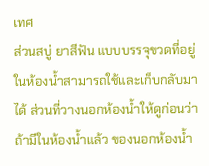เทศ
ส่วนสบู่ ยาสีฟัน แบบบรรจุขวดที่อยู่ในห้องน้ำสามารถใช้และเก็บกลับมาได้ ส่วนที่วางนอกห้องน้ำให้ดูก่อนว่าถ้ามีในห้องน้ำแล้ว ของนอกห้องน้ำ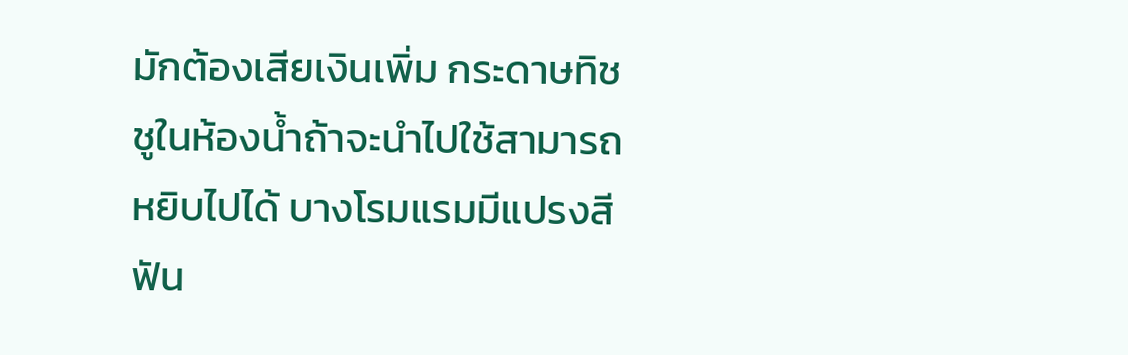มักต้องเสียเงินเพิ่ม กระดาษทิชชูในห้องน้ำถ้าจะนำไปใช้สามารถหยิบไปได้ บางโรมแรมมีแปรงสีฟัน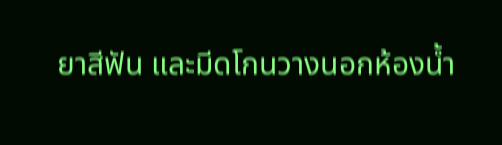ยาสีฟัน และมีดโกนวางนอกห้องน้ำ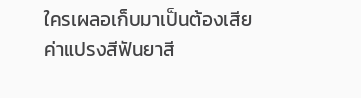ใครเผลอเก็บมาเป็นต้องเสียค่าแปรงสีฟันยาสี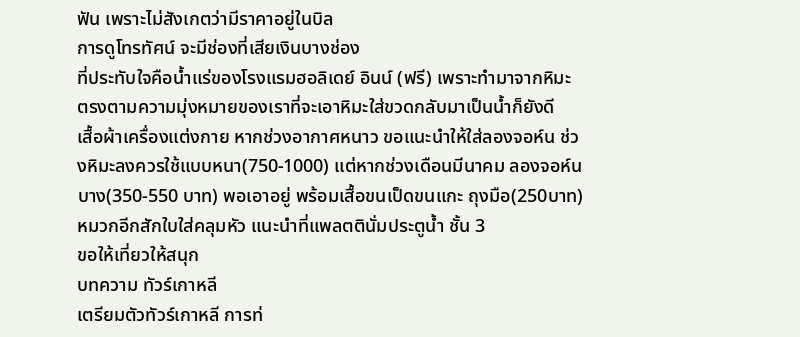ฟัน เพราะไม่สังเกตว่ามีราคาอยู่ในบิล
การดูโทรทัศน์ จะมีช่องที่เสียเงินบางช่อง
ที่ประทับใจคือน้ำแร่ของโรงแรมฮอลิเดย์ อินน์ (ฟรี) เพราะทำมาจากหิมะ ตรงตามความมุ่งหมายของเราที่จะเอาหิมะใส่ขวดกลับมาเป็นน้ำก็ยังดี
เสื้อผ้าเครื่องแต่งกาย หากช่วงอากาศหนาว ขอแนะนำให้ใส่ลองจอห์น ช่วงหิมะลงควรใช้แบบหนา(750-1000) แต่หากช่วงเดือนมีนาคม ลองจอห์นบาง(350-550 บาท) พอเอาอยู่ พร้อมเสื้อขนเป็ดขนแกะ ถุงมือ(250บาท) หมวกอีกสักใบใส่คลุมหัว แนะนำที่แพลตตินั่มประตูน้ำ ชั้น 3
ขอให้เที่ยวให้สนุก
บทความ ทัวร์เกาหลี
เตรียมตัวทัวร์เกาหลี การท่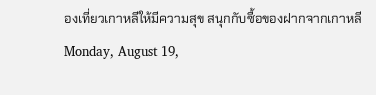องเที่ยวเกาหลีให้มีความสุข สนุกกับซื้อของฝากจากเกาหลี
Monday, August 19,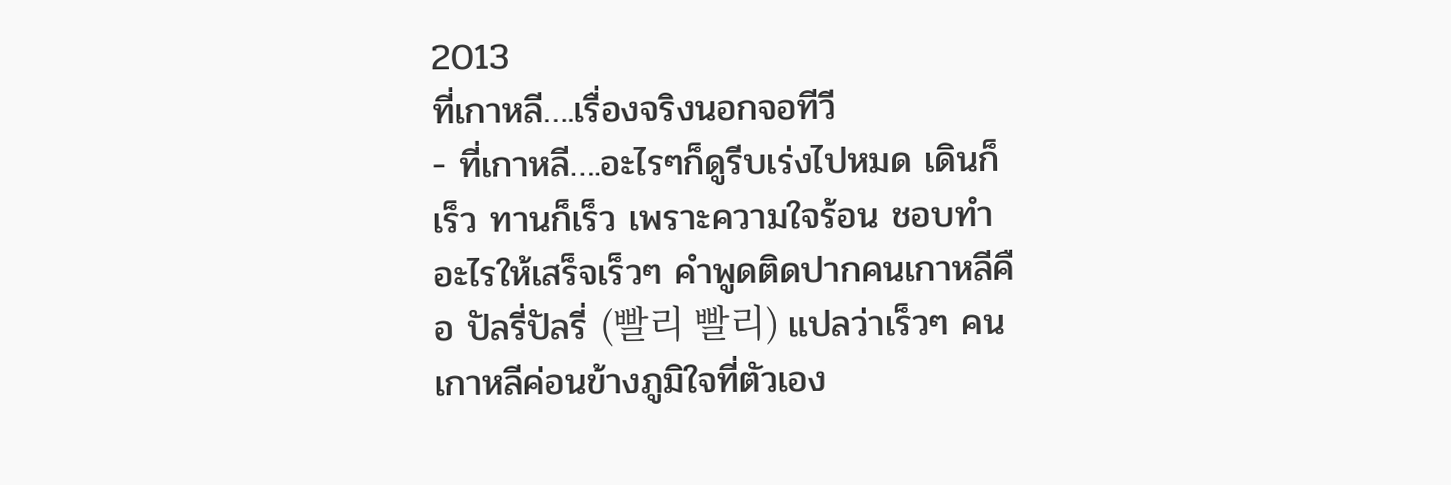2013
ที่เกาหลี….เรื่องจริงนอกจอทีวี
- ที่เกาหลี….อะไรๆก็ดูรีบเร่งไปหมด เดินก็เร็ว ทานก็เร็ว เพราะความใจร้อน ชอบทำอะไรให้เสร็จเร็วๆ คำพูดติดปากคนเกาหลีคือ ปัลรี่ปัลรี่ (빨리 빨리) แปลว่าเร็วๆ คนเกาหลีค่อนข้างภูมิใจที่ตัวเอง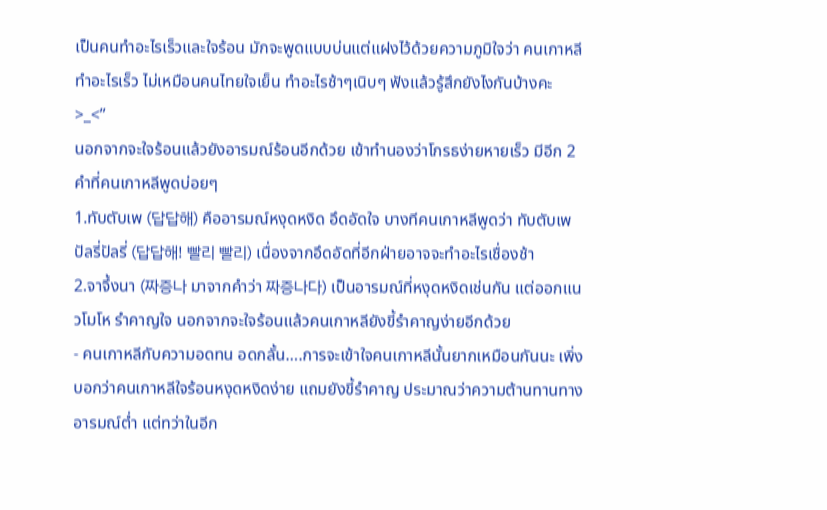เป็นคนทำอะไรเร็วและใจร้อน มักจะพูดแบบบ่นแต่แฝงไว้ด้วยความภูมิใจว่า คนเกาหลีทำอะไรเร็ว ไม่เหมือนคนไทยใจเย็น ทำอะไรช้าๆเนิบๆ ฟังแล้วรู้สึกยังไงกันบ้างคะ >_<”
นอกจากจะใจร้อนแล้วยังอารมณ์ร้อนอีกด้วย เข้าทำนองว่าโกรธง่ายหายเร็ว มีอีก 2 คำที่คนเกาหลีพูดบ่อยๆ
1.ทับตับเพ (답답해) คืออารมณ์หงุดหงิด อึดอัดใจ บางทีคนเกาหลีพูดว่า ทับตับเพ ปัลรี่ปัลรี่ (답답해! 빨리 빨리) เนื่องจากอึดอัดที่อีกฝ่ายอาจจะทำอะไรเชื่องช้า
2.จาจึ้งนา (짜증나 มาจากคำว่า 짜증나다) เป็นอารมณ์ที่หงุดหงิดเช่นกัน แต่ออกแนวโมโห รำคาญใจ นอกจากจะใจร้อนแล้วคนเกาหลียังขี้รำคาญง่ายอีกด้วย
- คนเกาหลีกับความอดทน อดกลั้น….การจะเข้าใจคนเกาหลีนั้นยากเหมือนกันนะ เพิ่งบอกว่าคนเกาหลีใจร้อนหงุดหงิดง่าย แถมยังขี้รำคาญ ประมาณว่าความต้านทานทางอารมณ์ต่ำ แต่ทว่าในอีก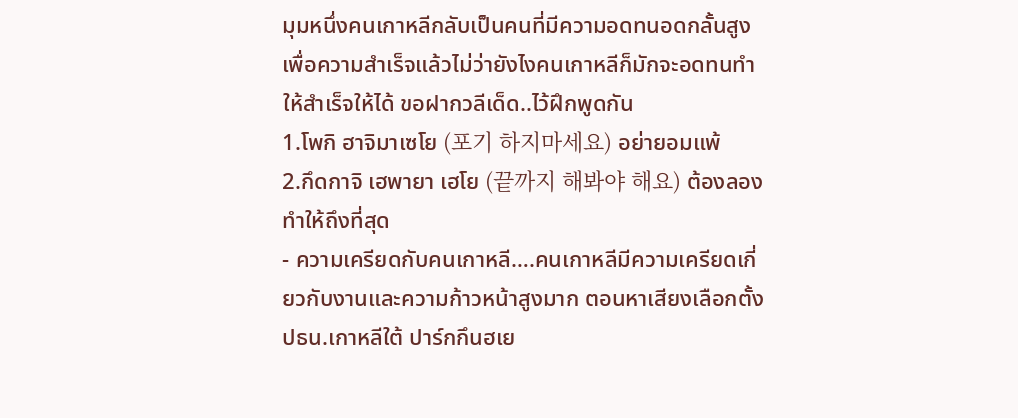มุมหนึ่งคนเกาหลีกลับเป็นคนที่มีความอดทนอดกลั้นสูง เพื่อความสำเร็จแล้วไม่ว่ายังไงคนเกาหลีก็มักจะอดทนทำให้สำเร็จให้ได้ ขอฝากวลีเด็ด..ไว้ฝึกพูดกัน
1.โพกิ ฮาจิมาเซโย (포기 하지마세요) อย่ายอมแพ้
2.กึดกาจิ เฮพายา เฮโย (끝까지 해봐야 해요) ต้องลองทำให้ถึงที่สุด
- ความเครียดกับคนเกาหลี….คนเกาหลีมีความเครียดเกี่ยวกับงานและความก้าวหน้าสูงมาก ตอนหาเสียงเลือกตั้งปธน.เกาหลีใต้ ปาร์กกึนฮเย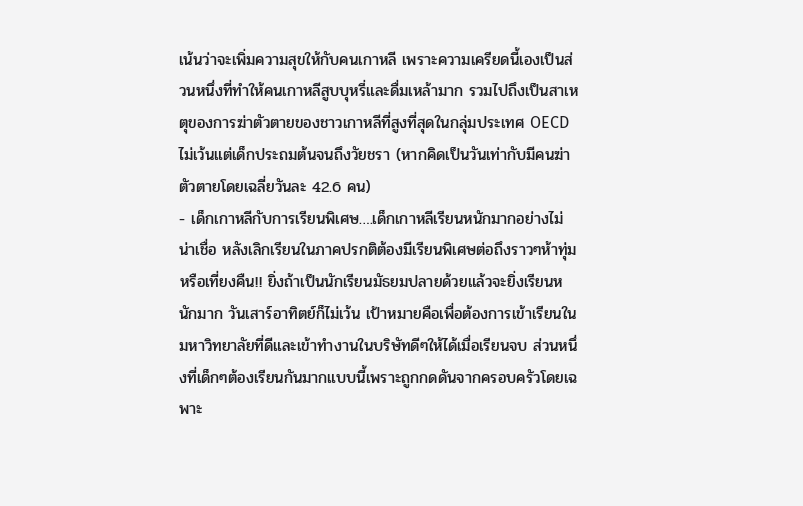เน้นว่าจะเพิ่มความสุขให้กับคนเกาหลี เพราะความเครียดนี้เองเป็นส่วนหนึ่งที่ทำให้คนเกาหลีสูบบุหรี่และดื่มเหล้ามาก รวมไปถึงเป็นสาเหตุของการฆ่าตัวตายของชาวเกาหลีที่สูงที่สุดในกลุ่มประเทศ OECD ไม่เว้นแต่เด็กประถมต้นจนถึงวัยชรา (หากคิดเป็นวันเท่ากับมีคนฆ่าตัวตายโดยเฉลี่ยวันละ 42.6 คน)
- เด็กเกาหลีกับการเรียนพิเศษ….เด็กเกาหลีเรียนหนักมากอย่างไม่น่าเชื่อ หลังเลิกเรียนในภาคปรกติต้องมีเรียนพิเศษต่อถึงราวๆห้าทุ่มหรือเที่ยงคืน!! ยิ่งถ้าเป็นนักเรียนมัธยมปลายด้วยแล้วจะยิ่งเรียนหนักมาก วันเสาร์อาทิตย์ก็ไม่เว้น เป้าหมายคือเพื่อต้องการเข้าเรียนในมหาวิทยาลัยที่ดีและเข้าทำงานในบริษัทดีๆให้ได้เมื่อเรียนจบ ส่วนหนึ่งที่เด็กๆต้องเรียนกันมากแบบนี้เพราะถูกกดดันจากครอบครัวโดยเฉพาะ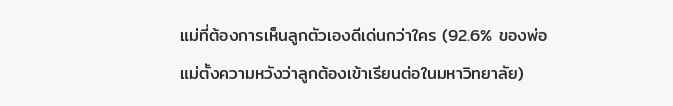แม่ที่ต้องการเห็นลูกตัวเองดีเด่นกว่าใคร (92.6% ของพ่อแม่ตั้งความหวังว่าลูกต้องเข้าเรียนต่อในมหาวิทยาลัย)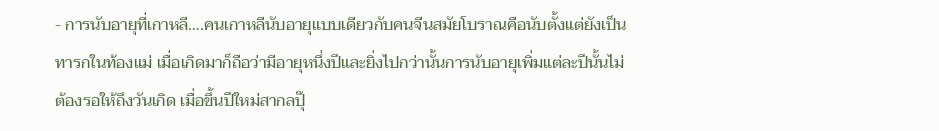- การนับอายุที่เกาหลี….คนเกาหลีนับอายุแบบเดียวกับคนจีนสมัยโบราณคือนับตั้งแต่ยังเป็นทารกในท้องแม่ เมื่อเกิดมาก็ถือว่ามีอายุหนึ่งปีและยิ่งไปกว่านั้นการนับอายุเพิ่มแต่ละปีนั้นไม่ต้องรอให้ถึงวันเกิด เมื่อขึ้นปีใหม่สากลปุ๊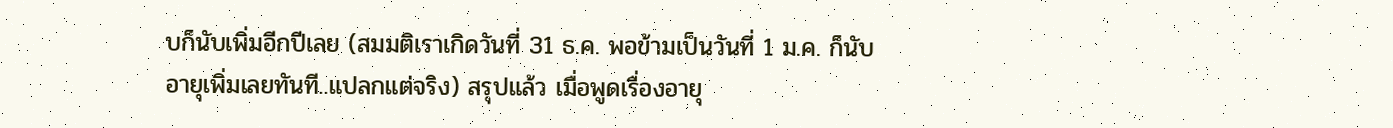บก็นับเพิ่มอีกปีเลย (สมมติเราเกิดวันที่ 31 ธ.ค. พอข้ามเป็นวันที่ 1 ม.ค. ก็นับอายุเพิ่มเลยทันที..แปลกแต่จริง) สรุปแล้ว เมื่อพูดเรื่องอายุ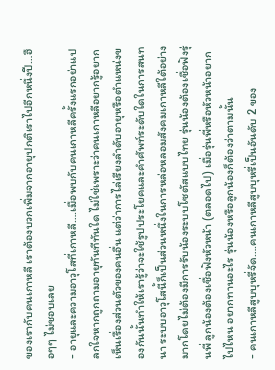ของเรากับคนเกาหลี เราต้องบวกเพิ่มจากอายุปกติเราไปอีกหนึ่งปี…ฮือๆๆ ไม่ชอบเลย
- อายุและความอาวุโสที่เกาหลี….เมื่อพบกับคนเกาหลีครั้งแรกอย่าแปลกใจหากถูกถามอายุทันทีทันใด ไม่ใช่เพราะว่าคนเกาหลีอยากรู้อยากเห็นเรื่องส่วนตัวของคนอื่น แต่ว่าการไล่เรียงลำดับอายุหรือตำแหน่งของกันนั้นทำให้เรารู้ว่าจะใช้รูปประโยคและคำศัพท์ระดับใดในการสนทนา ระบบอาวุโสนี้ก็เป็นส่วนหนึ่งในการหล่อหลอมสังคมเกาหลีใต้อย่างมากโดยไม่ต้องมีการรับน้องระบบโซตัสแบบไทย รุ่นน้องต้องเชื่อฟังรุ่นพี่ ลูกน้องต้องเชื่อฟังหัวหน้า (ตลอดไป) เมื่อรุ่นพี่หรือหัวหน้าอยากไปไหน อยากทานอะไร รุ่นน้องหรือลูกน้องก็ต้องว่าตามนั้น
- คนเกาหลีสูบบุหรี่จัด….คนเกาหลีสูบบุหรี่เป็นอันดับ 2 ของ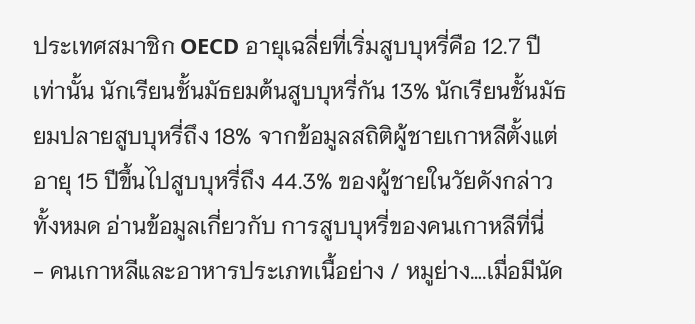ประเทศสมาชิก OECD อายุเฉลี่ยที่เริ่มสูบบุหรี่คือ 12.7 ปีเท่านั้น นักเรียนชั้นมัธยมต้นสูบบุหรี่กัน 13% นักเรียนชั้นมัธยมปลายสูบบุหรี่ถึง 18% จากข้อมูลสถิติผู้ชายเกาหลีตั้งแต่อายุ 15 ปีขึ้นไปสูบบุหรี่ถึง 44.3% ของผู้ชายในวัยดังกล่าวทั้งหมด อ่านข้อมูลเกี่ยวกับ การสูบบุหรี่ของคนเกาหลีที่นี่
- คนเกาหลีและอาหารประเภทเนื้อย่าง / หมูย่าง….เมื่อมีนัด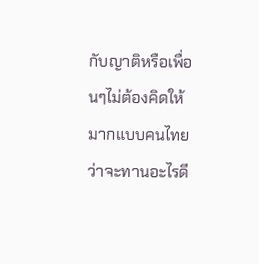กับญาติหรือเพื่อนๆไม่ต้องคิดให้มากแบบคนไทยว่าจะทานอะไรดี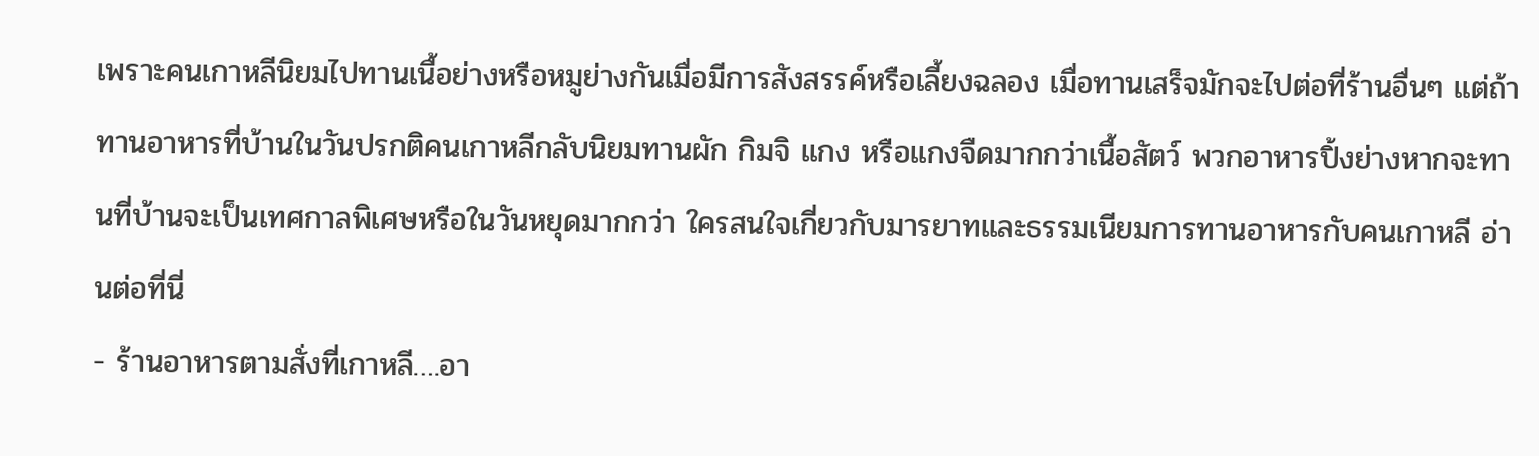เพราะคนเกาหลีนิยมไปทานเนื้อย่างหรือหมูย่างกันเมื่อมีการสังสรรค์หรือเลี้ยงฉลอง เมื่อทานเสร็จมักจะไปต่อที่ร้านอื่นๆ แต่ถ้าทานอาหารที่บ้านในวันปรกติคนเกาหลีกลับนิยมทานผัก กิมจิ แกง หรือแกงจืดมากกว่าเนื้อสัตว์ พวกอาหารปิ้งย่างหากจะทานที่บ้านจะเป็นเทศกาลพิเศษหรือในวันหยุดมากกว่า ใครสนใจเกี่ยวกับมารยาทและธรรมเนียมการทานอาหารกับคนเกาหลี อ่านต่อที่นี่
- ร้านอาหารตามสั่งที่เกาหลี….อา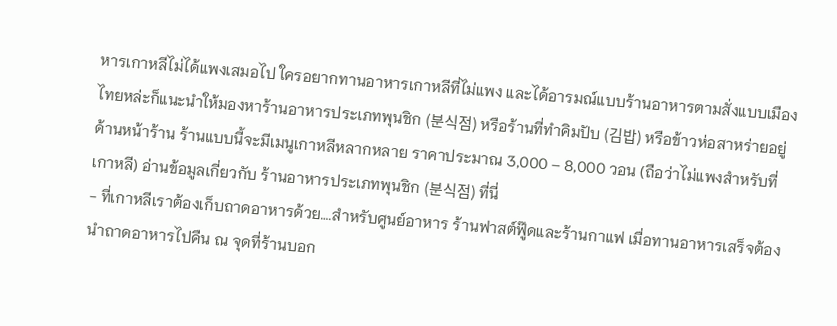หารเกาหลีไม่ได้แพงเสมอไป ใครอยากทานอาหารเกาหลีที่ไม่แพง และได้อารมณ์แบบร้านอาหารตามสั่งแบบเมืองไทยหล่ะก็แนะนำให้มองหาร้านอาหารประเภทพุนชิก (분식점) หรือร้านที่ทำคิมปับ (김밥) หรือข้าวห่อสาหร่ายอยู่ด้านหน้าร้าน ร้านแบบนี้จะมีเมนูเกาหลีหลากหลาย ราคาประมาณ 3,000 – 8,000 วอน (ถือว่าไม่แพงสำหรับที่เกาหลี) อ่านข้อมูลเกี่ยวกับ ร้านอาหารประเภทพุนชิก (분식점) ที่นี่
- ที่เกาหลีเราต้องเก็บถาดอาหารด้วย….สำหรับศูนย์อาหาร ร้านฟาสต์ฟู๊ดและร้านกาแฟ เมื่อทานอาหารเสร็จต้องนำถาดอาหารไปคืน ณ จุดที่ร้านบอก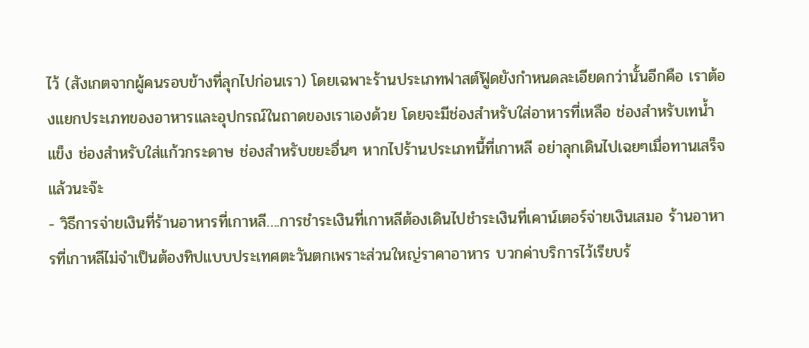ไว้ (สังเกตจากผู้คนรอบข้างที่ลุกไปก่อนเรา) โดยเฉพาะร้านประเภทฟาสต์ฟู๊ดยังกำหนดละเอียดกว่านั้นอีกคือ เราต้องแยกประเภทของอาหารและอุปกรณ์ในถาดของเราเองด้วย โดยจะมีช่องสำหรับใส่อาหารที่เหลือ ช่องสำหรับเทน้ำแข็ง ช่องสำหรับใส่แก้วกระดาษ ช่องสำหรับขยะอื่นๆ หากไปร้านประเภทนี้ที่เกาหลี อย่าลุกเดินไปเฉยๆเมื่อทานเสร็จแล้วนะจ๊ะ
- วิธีการจ่ายเงินที่ร้านอาหารที่เกาหลี….การชำระเงินที่เกาหลีต้องเดินไปชำระเงินที่เคาน์เตอร์จ่ายเงินเสมอ ร้านอาหารที่เกาหลีไม่จำเป็นต้องทิปแบบประเทศตะวันตกเพราะส่วนใหญ่ราคาอาหาร บวกค่าบริการไว้เรียบร้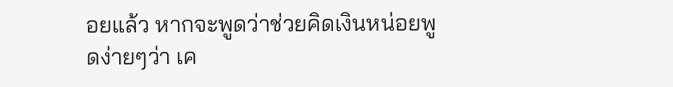อยแล้ว หากจะพูดว่าช่วยคิดเงินหน่อยพูดง่ายๆว่า เค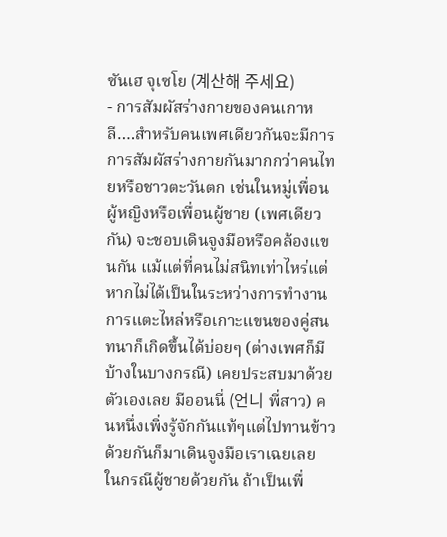ซันเฮ จุเซโย (계산해 주세요)
- การสัมผัสร่างกายของคนเกาหลี….สำหรับคนเพศเดียวกันจะมีการการสัมผัสร่างกายกันมากกว่าคนไทยหรือชาวตะวันตก เช่นในหมู่เพื่อนผู้หญิงหรือเพื่อนผู้ชาย (เพศเดียวกัน) จะชอบเดินจูงมือหรือคล้องแขนกัน แม้แต่ที่คนไม่สนิทเท่าไหร่แต่หากไม่ได้เป็นในระหว่างการทำงาน การแตะไหล่หรือเกาะแขนของคู่สนทนาก็เกิดขึ้นได้บ่อยๆ (ต่างเพศก็มีบ้างในบางกรณี) เคยประสบมาด้วยตัวเองเลย มีออนนี่ (언니 พี่สาว) คนหนึ่งเพิ่งรู้จักกันแท้ๆแต่ไปทานข้าวด้วยกันก็มาเดินจูงมือเราเฉยเลย ในกรณีผู้ชายด้วยกัน ถ้าเป็นเพื่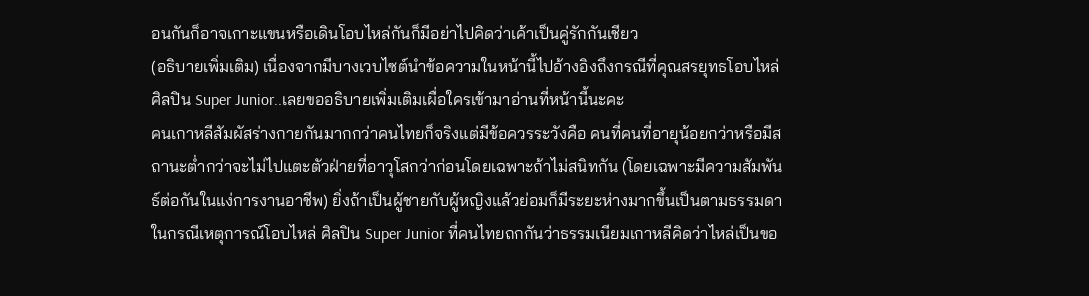อนกันก็อาจเกาะแขนหรือเดินโอบไหล่กันก็มีอย่าไปคิดว่าเค้าเป็นคู่รักกันเชียว
(อธิบายเพิ่มเติม) เนื่องจากมีบางเวบไซต์นำข้อความในหน้านี้ไปอ้างอิงถึงกรณีที่คุณสรยุทธโอบไหล่ศิลปิน Super Junior..เลยขออธิบายเพิ่มเติมเผื่อใครเข้ามาอ่านที่หน้านี้นะคะ
คนเกาหลีสัมผัสร่างกายกันมากกว่าคนไทยก็จริงแต่มีข้อควรระวังคือ คนที่คนที่อายุน้อยกว่าหรือมีสถานะต่ำกว่าจะไม่ไปแตะตัวฝ่ายที่อาวุโสกว่าก่อนโดยเฉพาะถ้าไม่สนิทกัน (โดยเฉพาะมีความสัมพันธ์ต่อกันในแง่การงานอาชีพ) ยิ่งถ้าเป็นผู้ชายกับผู้หญิงแล้วย่อมก็มีระยะห่างมากขึ้นเป็นตามธรรมดา
ในกรณีเหตุการณ์โอบไหล่ ศิลปิน Super Junior ที่คนไทยถกกันว่าธรรมเนียมเกาหลีคิดว่าไหล่เป็นขอ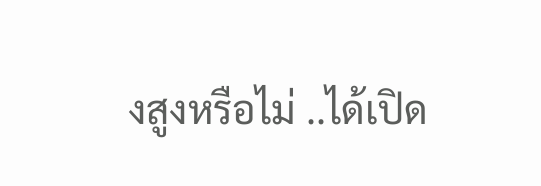งสูงหรือไม่ ..ได้เปิด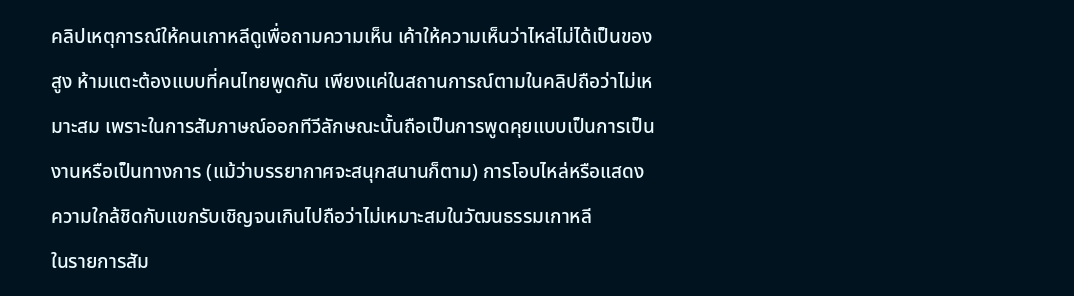คลิปเหตุการณ์ให้คนเกาหลีดูเพื่อถามความเห็น เค้าให้ความเห็นว่าไหล่ไม่ได้เป็นของสูง ห้ามแตะต้องแบบที่คนไทยพูดกัน เพียงแค่ในสถานการณ์ตามในคลิปถือว่าไม่เหมาะสม เพราะในการสัมภาษณ์ออกทีวีลักษณะนั้นถือเป็นการพูดคุยแบบเป็นการเป็นงานหรือเป็นทางการ (แม้ว่าบรรยากาศจะสนุกสนานก็ตาม) การโอบไหล่หรือแสดงความใกล้ชิดกับแขกรับเชิญจนเกินไปถือว่าไม่เหมาะสมในวัฒนธรรมเกาหลี
ในรายการสัม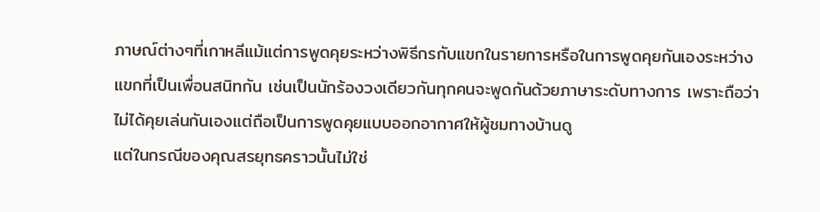ภาษณ์ต่างๆที่เกาหลีแม้แต่การพูดคุยระหว่างพิธีกรกับแขกในรายการหรือในการพูดคุยกันเองระหว่างแขกที่เป็นเพื่อนสนิทกัน เช่นเป็นนักร้องวงเดียวกันทุกคนจะพูดกันด้วยภาษาระดับทางการ เพราะถือว่าไม่ได้คุยเล่นกันเองแต่ถือเป็นการพูดคุยแบบออกอากาศให้ผู้ชมทางบ้านดู
แต่ในกรณีของคุณสรยุทธคราวนั้นไม่ใช่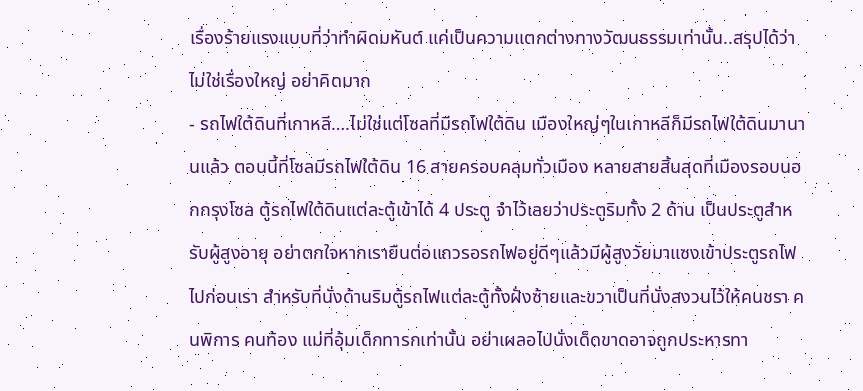เรื่องร้ายแรงแบบที่ว่าทำผิดมหันต์ แค่เป็นความแตกต่างทางวัฒนธรรมเท่านั้น..สรุปได้ว่าไม่ใช่เรื่องใหญ่ อย่าคิดมาก
- รถไฟใต้ดินที่เกาหลี….ไม่ใช่แต่โซลที่มีรถไฟใต้ดิน เมืองใหญ่ๆในเกาหลีก็มีรถไฟใต้ดินมานานแล้ว ตอนนี้ที่โซลมีรถไฟใต้ดิน 16 สายครอบคลุมทั่วเมือง หลายสายสิ้นสุดที่เมืองรอบนอกกรุงโซล ตู้รถไฟใต้ดินแต่ละตู้เข้าได้ 4 ประตู จำไว้เลยว่าประตูริมทั้ง 2 ด้าน เป็นประตูสำหรับผู้สูงอายุ อย่าตกใจหากเรายืนต่อแถวรอรถไฟอยู่ดีๆแล้วมีผู้สูงวัยมาแซงเข้าประตูรถไฟไปก่อนเรา สำหรับที่นั่งด้านริมตู้รถไฟแต่ละตู้ทั้งฝั่งซ้ายและขวาเป็นที่นั่งสงวนไว้ให้คนชรา คนพิการ คนท้อง แม่ที่อุ้มเด็กทารกเท่านั้น อย่าเผลอไปนั่งเด็ดขาดอาจถูกประหารทา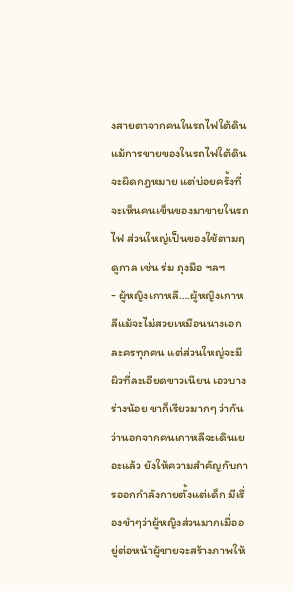งสายตาจากคนในรถไฟใต้ดิน แม้การขายของในรถไฟใต้ดินจะผิดกฎหมาย แต่บ่อยครั้งที่จะเห็นคนเข็นของมาขายในรถไฟ ส่วนใหญ่เป็นของใช้ตามฤดูกาล เช่น ร่ม ถุงมือ ฯลฯ
- ผู้หญิงเกาหลี….ผู้หญิงเกาหลีแม้จะไม่สวยเหมือนนางเอกละครทุกคน แต่ส่วนใหญ่จะมีผิวที่ละเอียดขาวเนียน เอวบางร่างน้อย ขาก็เรียวมากๆ ว่ากันว่านอกจากคนเกาหลีจะเดินเยอะแล้ว ยังให้ความสำคัญกับการออกกำลังกายตั้งแต่เด็ก มีเรื่องขำๆว่าผู้หญิงส่วนมากเมื่ออยู่ต่อหน้าผู้ชายจะสร้างภาพให้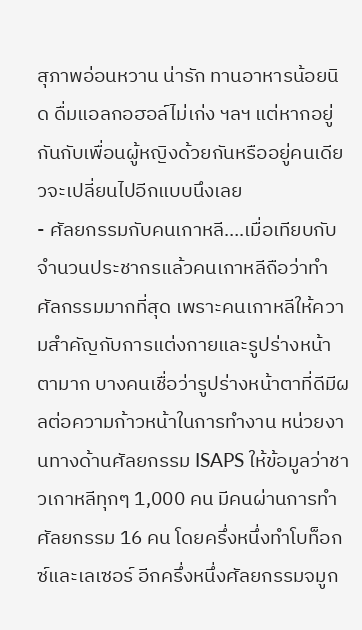สุภาพอ่อนหวาน น่ารัก ทานอาหารน้อยนิด ดื่มแอลกอฮอล์ไม่เก่ง ฯลฯ แต่หากอยู่กันกับเพื่อนผู้หญิงด้วยกันหรืออยู่คนเดียวจะเปลี่ยนไปอีกแบบนึงเลย
- ศัลยกรรมกับคนเกาหลี….เมื่อเทียบกับจำนวนประชากรแล้วคนเกาหลีถือว่าทำศัลกรรมมากที่สุด เพราะคนเกาหลีให้ความสำคัญกับการแต่งกายและรูปร่างหน้าตามาก บางคนเชื่อว่ารูปร่างหน้าตาที่ดีมีผลต่อความก้าวหน้าในการทำงาน หน่วยงานทางด้านศัลยกรรม ISAPS ให้ข้อมูลว่าชาวเกาหลีทุกๆ 1,000 คน มีคนผ่านการทำศัลยกรรม 16 คน โดยครึ่งหนึ่งทำโบท็อกซ์และเลเซอร์ อีกครึ่งหนึ่งศัลยกรรมจมูก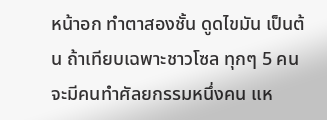หน้าอก ทำตาสองชั้น ดูดไขมัน เป็นต้น ถ้าเทียบเฉพาะชาวโซล ทุกๆ 5 คนจะมีคนทำศัลยกรรมหนึ่งคน แห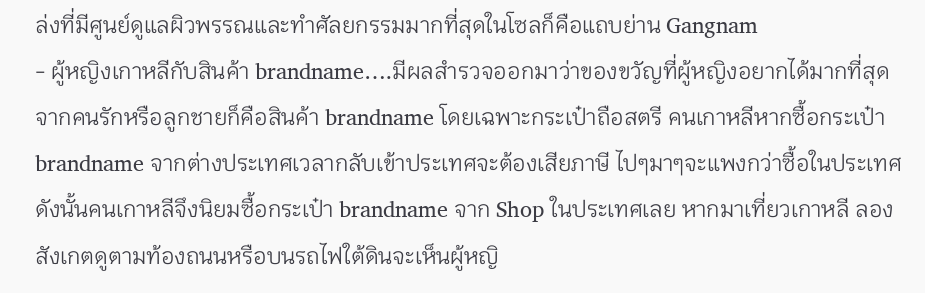ล่งที่มีศูนย์ดูแลผิวพรรณและทำศัลยกรรมมากที่สุดในโซลก็คือแถบย่าน Gangnam
- ผู้หญิงเกาหลีกับสินค้า brandname….มีผลสำรวจออกมาว่าของขวัญที่ผู้หญิงอยากได้มากที่สุดจากคนรักหรือลูกชายก็คือสินค้า brandname โดยเฉพาะกระเป๋าถือสตรี คนเกาหลีหากซื้อกระเป๋า brandname จากต่างประเทศเวลากลับเข้าประเทศจะต้องเสียภาษี ไปๆมาๆจะแพงกว่าซื้อในประเทศดังนั้นคนเกาหลีจึงนิยมซื้อกระเป๋า brandname จาก Shop ในประเทศเลย หากมาเที่ยวเกาหลี ลองสังเกตดูตามท้องถนนหรือบนรถไฟใต้ดินจะเห็นผู้หญิ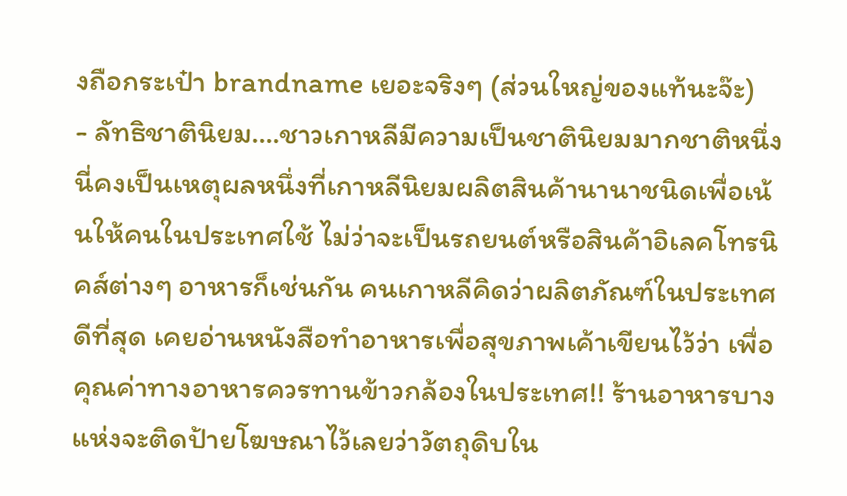งถือกระเป๋า brandname เยอะจริงๆ (ส่วนใหญ่ของแท้นะจ๊ะ)
- ลัทธิชาตินิยม….ชาวเกาหลีมีความเป็นชาตินิยมมากชาติหนึ่ง นี่คงเป็นเหตุผลหนึ่งที่เกาหลีนิยมผลิตสินค้านานาชนิดเพื่อเน้นให้คนในประเทศใช้ ไม่ว่าจะเป็นรถยนต์หรือสินค้าอิเลคโทรนิคส์ต่างๆ อาหารก็เช่นกัน คนเกาหลีคิดว่าผลิตภัณฑ์ในประเทศดีที่สุด เคยอ่านหนังสือทำอาหารเพื่อสุขภาพเค้าเขียนไว้ว่า เพื่อคุณค่าทางอาหารควรทานข้าวกล้องในประเทศ!! ร้านอาหารบางแห่งจะติดป้ายโฆษณาไว้เลยว่าวัตถุดิบใน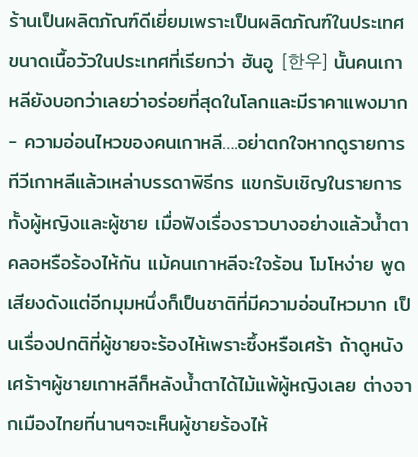ร้านเป็นผลิตภัณฑ์ดีเยี่ยมเพราะเป็นผลิตภัณฑ์ในประเทศ ขนาดเนื้อวัวในประเทศที่เรียกว่า ฮันอู [한우] นั้นคนเกาหลียังบอกว่าเลยว่าอร่อยที่สุดในโลกและมีราคาแพงมาก
- ความอ่อนไหวของคนเกาหลี….อย่าตกใจหากดูรายการทีวีเกาหลีแล้วเหล่าบรรดาพิธีกร แขกรับเชิญในรายการทั้งผู้หญิงและผู้ชาย เมื่อฟังเรื่องราวบางอย่างแล้วน้ำตาคลอหรือร้องไห้กัน แม้คนเกาหลีจะใจร้อน โมโหง่าย พูดเสียงดังแต่อีกมุมหนึ่งก็เป็นชาติที่มีความอ่อนไหวมาก เป็นเรื่องปกติที่ผู้ชายจะร้องไห้เพราะซึ้งหรือเศร้า ถ้าดูหนังเศร้าๆผู้ชายเกาหลีก็หลังน้ำตาได้ไม้แพ้ผู้หญิงเลย ต่างจากเมืองไทยที่นานๆจะเห็นผู้ชายร้องไห้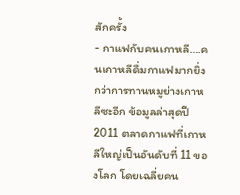สักครั้ง
- กาแฟกับคนเกาหลี….คนเกาหลีดื่มกาแฟมากยิ่งกว่าการทานหมูย่างเกาหลีซะอีก ข้อมูลล่าสุดปี 2011 ตลาดกาแฟที่เกาหลีใหญ่เป็นอันดับที่ 11 ของโลก โดยเฉลี่ยคน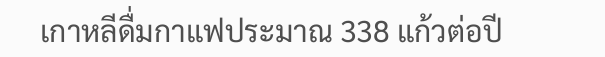เกาหลีดื่มกาแฟประมาณ 338 แก้วต่อปี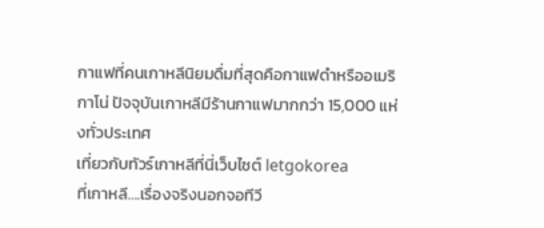กาแฟที่คนเกาหลีนิยมดื่มที่สุดคือกาแฟดำหรืออเมริกาโน่ ปัจจุบันเกาหลีมีร้านกาแฟมากกว่า 15,000 แห่งทั่วประเทศ
เที่ยวกับทัวร์เกาหลีที่นี่เว็บไซต์ letgokorea
ที่เกาหลี….เรื่องจริงนอกจอทีวี